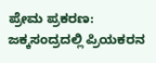ಪ್ರೇಮ ಪ್ರಕರಣ: ಜಕ್ಕಸಂದ್ರದಲ್ಲಿ ಪ್ರಿಯಕರನ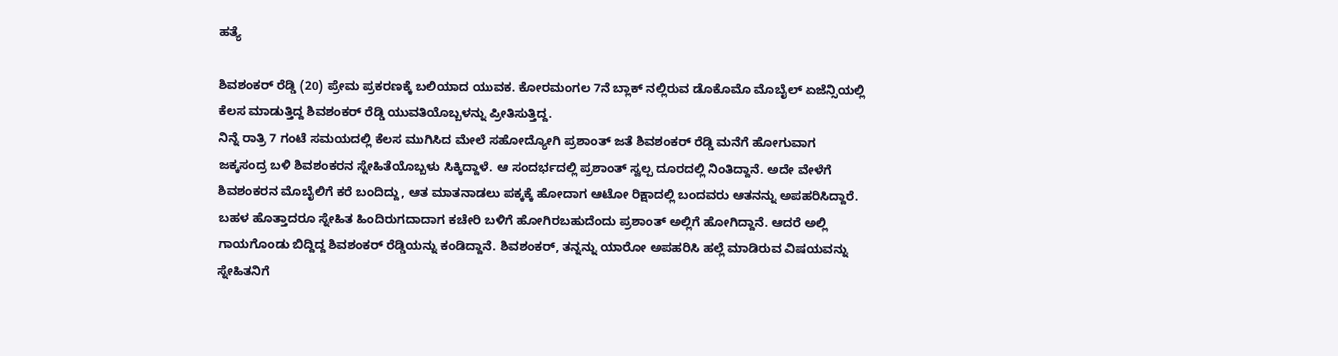ಹತ್ಯೆ

ಶಿವಶಂಕರ್ ರೆಡ್ಡಿ (20) ಪ್ರೇಮ ಪ್ರಕರಣಕ್ಕೆ ಬಲಿಯಾದ ಯುವಕ. ಕೋರಮಂಗಲ 7ನೆ ಬ್ಲಾಕ್ ನಲ್ಲಿರುವ ಡೊಕೊಮೊ ಮೊಬೈಲ್ ಏಜೆನ್ಸಿಯಲ್ಲಿ ಕೆಲಸ ಮಾಡುತ್ತಿದ್ದ ಶಿವಶಂಕರ್ ರೆಡ್ಡಿ ಯುವತಿಯೊಬ್ಬಳನ್ನು ಪ್ರೀತಿಸುತ್ತಿದ್ದ.
ನಿನ್ನೆ ರಾತ್ರಿ 7 ಗಂಟೆ ಸಮಯದಲ್ಲಿ ಕೆಲಸ ಮುಗಿಸಿದ ಮೇಲೆ ಸಹೋದ್ಯೋಗಿ ಪ್ರಶಾಂತ್ ಜತೆ ಶಿವಶಂಕರ್ ರೆಡ್ಡಿ ಮನೆಗೆ ಹೋಗುವಾಗ ಜಕ್ಕಸಂದ್ರ ಬಳಿ ಶಿವಶಂಕರನ ಸ್ನೇಹಿತೆಯೊಬ್ಬಳು ಸಿಕ್ಕಿದ್ದಾಳೆ. ಆ ಸಂದರ್ಭದಲ್ಲಿ ಪ್ರಶಾಂತ್ ಸ್ವಲ್ಪ ದೂರದಲ್ಲಿ ನಿಂತಿದ್ದಾನೆ. ಅದೇ ವೇಳೆಗೆ ಶಿವಶಂಕರನ ಮೊಬೈಲಿಗೆ ಕರೆ ಬಂದಿದ್ದು, ಆತ ಮಾತನಾಡಲು ಪಕ್ಕಕ್ಕೆ ಹೋದಾಗ ಆಟೋ ರಿಕ್ಷಾದಲ್ಲಿ ಬಂದವರು ಆತನನ್ನು ಅಪಹರಿಸಿದ್ದಾರೆ.
ಬಹಳ ಹೊತ್ತಾದರೂ ಸ್ನೇಹಿತ ಹಿಂದಿರುಗದಾದಾಗ ಕಚೇರಿ ಬಳಿಗೆ ಹೋಗಿರಬಹುದೆಂದು ಪ್ರಶಾಂತ್ ಅಲ್ಲಿಗೆ ಹೋಗಿದ್ದಾನೆ. ಆದರೆ ಅಲ್ಲಿ ಗಾಯಗೊಂಡು ಬಿದ್ದಿದ್ದ ಶಿವಶಂಕರ್ ರೆಡ್ಡಿಯನ್ನು ಕಂಡಿದ್ದಾನೆ. ಶಿವಶಂಕರ್, ತನ್ನನ್ನು ಯಾರೋ ಅಪಹರಿಸಿ ಹಲ್ಲೆ ಮಾಡಿರುವ ವಿಷಯವನ್ನು ಸ್ನೇಹಿತನಿಗೆ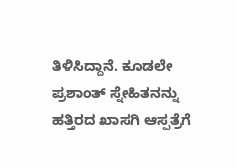ತಿಳಿಸಿದ್ದಾನೆ. ಕೂಡಲೇ ಪ್ರಶಾಂತ್ ಸ್ನೇಹಿತನನ್ನು ಹತ್ತಿರದ ಖಾಸಗಿ ಆಸ್ಪತ್ರೆಗೆ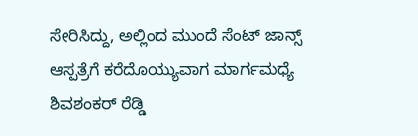ಸೇರಿಸಿದ್ದು, ಅಲ್ಲಿಂದ ಮುಂದೆ ಸೆಂಟ್ ಜಾನ್ಸ್ ಆಸ್ಪತ್ರೆಗೆ ಕರೆದೊಯ್ಯುವಾಗ ಮಾರ್ಗಮಧ್ಯೆ ಶಿವಶಂಕರ್ ರೆಡ್ಡಿ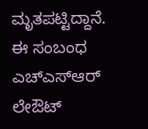ಮೃತಪಟ್ಟಿದ್ದಾನೆ.
ಈ ಸಂಬಂಧ ಎಚ್ಎಸ್ಆರ್ ಲೇಔಟ್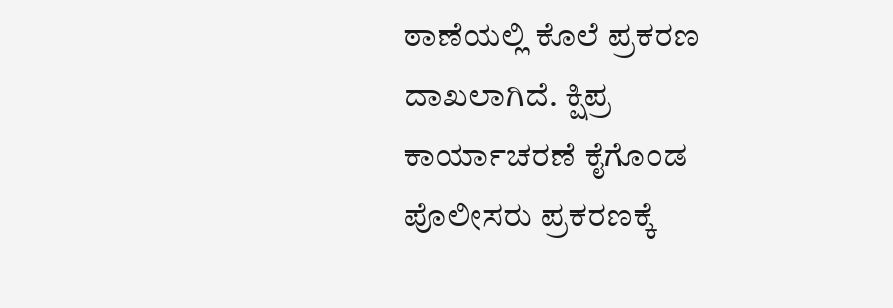ಠಾಣೆಯಲ್ಲಿ ಕೊಲೆ ಪ್ರಕರಣ ದಾಖಲಾಗಿದೆ. ಕ್ಷಿಪ್ರ ಕಾರ್ಯಾಚರಣೆ ಕೈಗೊಂಡ ಪೊಲೀಸರು ಪ್ರಕರಣಕ್ಕೆ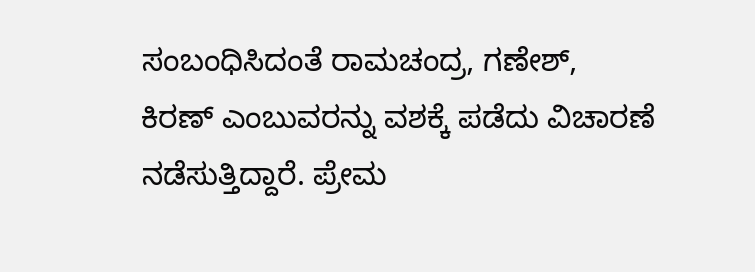ಸಂಬಂಧಿಸಿದಂತೆ ರಾಮಚಂದ್ರ, ಗಣೇಶ್, ಕಿರಣ್ ಎಂಬುವರನ್ನು ವಶಕ್ಕೆ ಪಡೆದು ವಿಚಾರಣೆ ನಡೆಸುತ್ತಿದ್ದಾರೆ. ಪ್ರೇಮ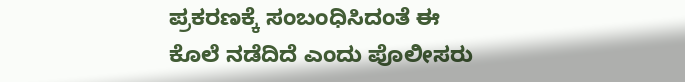ಪ್ರಕರಣಕ್ಕೆ ಸಂಬಂಧಿಸಿದಂತೆ ಈ ಕೊಲೆ ನಡೆದಿದೆ ಎಂದು ಪೊಲೀಸರು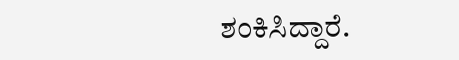ಶಂಕಿಸಿದ್ದಾರೆ.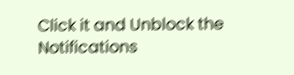Click it and Unblock the Notifications